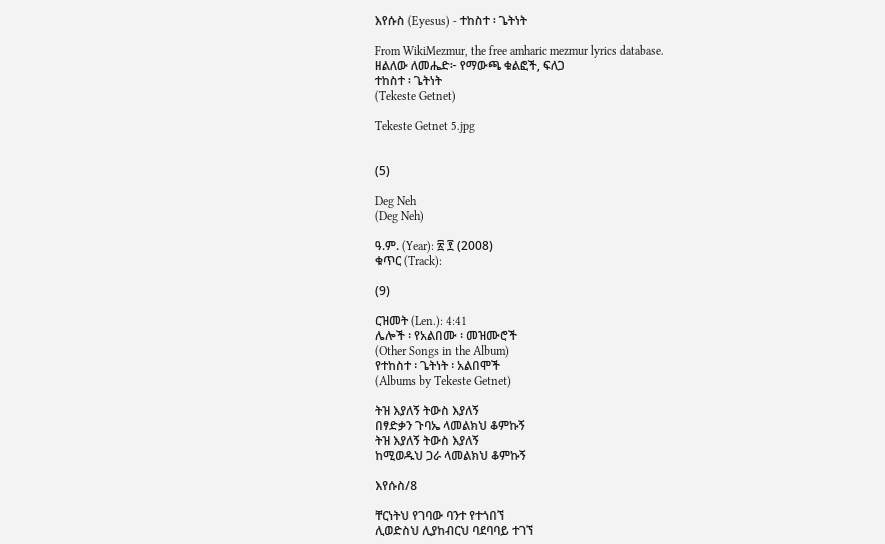እየሱስ (Eyesus) - ተከስተ ፡ ጌትነት

From WikiMezmur, the free amharic mezmur lyrics database.
ዘልለው ለመሔድ፦ የማውጫ ቁልፎች, ፍለጋ
ተከስተ ፡ ጌትነት
(Tekeste Getnet)

Tekeste Getnet 5.jpg


(5)

Deg Neh
(Deg Neh)

ዓ.ም. (Year): ፳ ፻ (2008)
ቁጥር (Track):

(9)

ርዝመት (Len.): 4:41
ሌሎች ፡ የአልበሙ ፡ መዝሙሮች
(Other Songs in the Album)
የተከስተ ፡ ጌትነት ፡ አልበሞች
(Albums by Tekeste Getnet)

ትዝ እያለኝ ትውስ እያለኝ
በፃድቃን ጉባኤ ላመልክህ ቆምኩኝ
ትዝ እያለኝ ትውስ እያለኝ
ከሚወዱህ ጋራ ላመልክህ ቆምኩኝ

እየሱስ/8

ቸርነትህ የገባው ባንተ የተጎበኘ
ሊወድስህ ሊያከብርህ ባደባባይ ተገኘ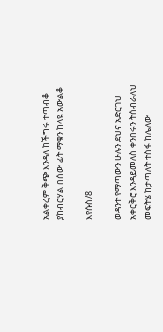አልቀረም ቅጭ እንዳለ ከችግሩ ተጣብቆ
ያከብርሃል በሰው ፊት ማቁን ከላዩ አውልቆ

እየሱስ/8

ወዳንተ የማጣውን ሁሉን ደህና አድርገህ
አቀርቅሮ እንዳይመለስ ቀንበሩን ትሰብራለህ
መፍትሄ ከታጣለት ተስፋ ከሌለው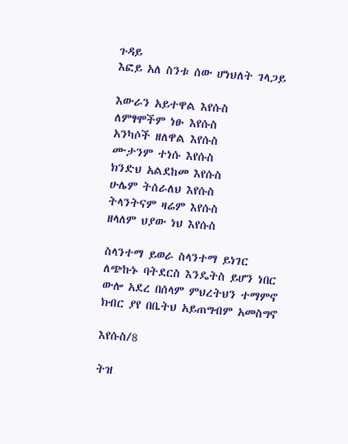ጉዳይ
እፎይ አለ ስንቱ ሰው ሆነህለት ገላጋይ

እውራን አይተዋል እየሱስ
ለምፃሞችም ነፁ እየሱስ
አንካሶች ዘለዋል እየሱስ
ሙታንም ተነሱ እየሱስ
ክንድህ አልደከመ እየሱስ
ሁሌም ትሰራለህ እየሱስ
ትላንትናም ዛሬም እየሱስ
ዘላለም ህያው ነህ እየሱስ

ስላንተማ ይወራ ስላንተማ ይነገር
ለጭኩኑ ባትደርስ እንዴትስ ይሆን ነበር
ውሎ አደረ በሰላም ምህረትህን ተማምኖ
ክብር ያየ በቤትህ አይጠግብም አመስግኖ

እየሱስ/8

ትዝ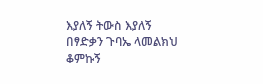እያለኝ ትውስ እያለኝ
በፃድቃን ጉባኤ ላመልክህ ቆምኩኝ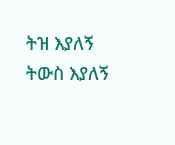ትዝ እያለኝ ትውስ እያለኝ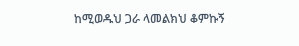ከሚወዱህ ጋራ ላመልክህ ቆምኩኝ